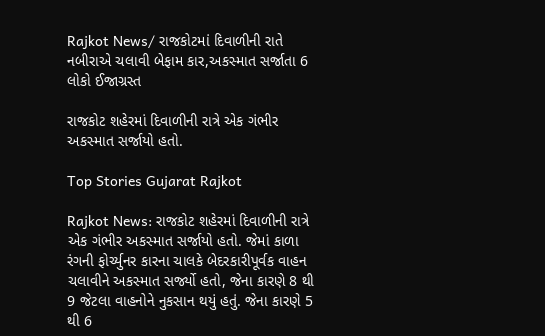Rajkot News/ રાજકોટમાં દિવાળીની રાતે નબીરાએ ચલાવી બેફામ કાર,અકસ્માત સર્જાતા 6 લોકો ઈજાગ્રસ્ત

રાજકોટ શહેરમાં દિવાળીની રાત્રે એક ગંભીર અકસ્માત સર્જાયો હતો.

Top Stories Gujarat Rajkot

Rajkot News: રાજકોટ શહેરમાં દિવાળીની રાત્રે એક ગંભીર અકસ્માત સર્જાયો હતો. જેમાં કાળા રંગની ફોર્ચ્યુનર કારના ચાલકે બેદરકારીપૂર્વક વાહન ચલાવીને અકસ્માત સર્જ્યો હતો, જેના કારણે 8 થી 9 જેટલા વાહનોને નુકસાન થયું હતું. જેના કારણે 5 થી 6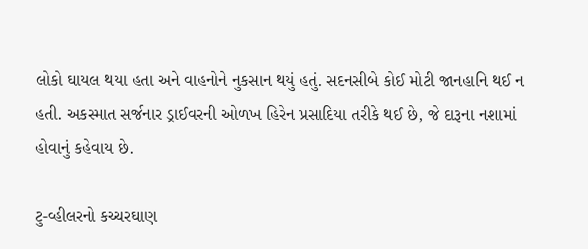લોકો ઘાયલ થયા હતા અને વાહનોને નુકસાન થયું હતું. સદનસીબે કોઈ મોટી જાનહાનિ થઈ ન હતી. અકસ્માત સર્જનાર ડ્રાઈવરની ઓળખ હિરેન પ્રસાદિયા તરીકે થઈ છે, જે દારૂના નશામાં હોવાનું કહેવાય છે.

ટુ-વ્હીલરનો કચ્ચરઘાણ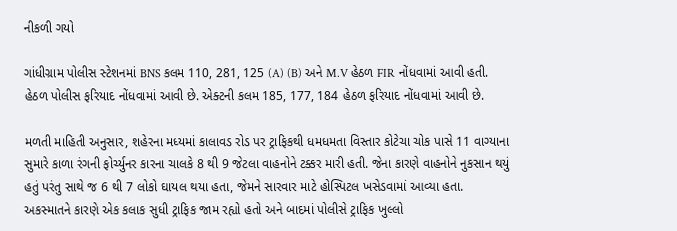નીકળી ગયો

ગાંધીગ્રામ પોલીસ સ્ટેશનમાં BNS કલમ 110, 281, 125 (A) (B) અને M.V હેઠળ FIR નોંધવામાં આવી હતી. હેઠળ પોલીસ ફરિયાદ નોંધવામાં આવી છે. એક્ટની કલમ 185, 177, 184 હેઠળ ફરિયાદ નોંધવામાં આવી છે.

મળતી માહિતી અનુસાર, શહેરના મધ્યમાં કાલાવડ રોડ પર ટ્રાફિકથી ધમધમતા વિસ્તાર કોટેચા ચોક પાસે 11 વાગ્યાના સુમારે કાળા રંગની ફોર્ચ્યુનર કારના ચાલકે 8 થી 9 જેટલા વાહનોને ટક્કર મારી હતી. જેના કારણે વાહનોને નુકસાન થયું હતું પરંતુ સાથે જ 6 થી 7 લોકો ઘાયલ થયા હતા, જેમને સારવાર માટે હોસ્પિટલ ખસેડવામાં આવ્યા હતા. અકસ્માતને કારણે એક કલાક સુધી ટ્રાફિક જામ રહ્યો હતો અને બાદમાં પોલીસે ટ્રાફિક ખુલ્લો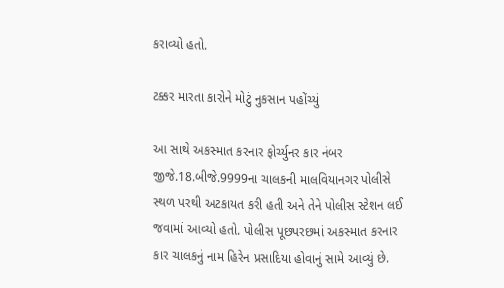કરાવ્યો હતો.

ટક્કર મારતા કારોને મોટું નુકસાન પહોંચ્યું

આ સાથે અકસ્માત કરનાર ફોર્ચ્યુનર કાર નંબર જીજે.18.બીજે.9999ના ચાલકની માલવિયાનગર પોલીસે સ્થળ પરથી અટકાયત કરી હતી અને તેને પોલીસ સ્ટેશન લઈ જવામાં આવ્યો હતો. પોલીસ પૂછપરછમાં અકસ્માત કરનાર કાર ચાલકનું નામ હિરેન પ્રસાદિયા હોવાનું સામે આવ્યું છે.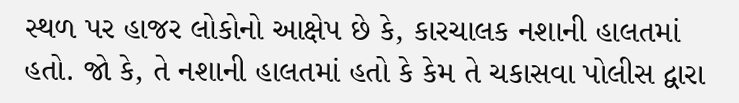સ્થળ પર હાજર લોકોનો આક્ષેપ છે કે, કારચાલક નશાની હાલતમાં હતો. જો કે, તે નશાની હાલતમાં હતો કે કેમ તે ચકાસવા પોલીસ દ્વારા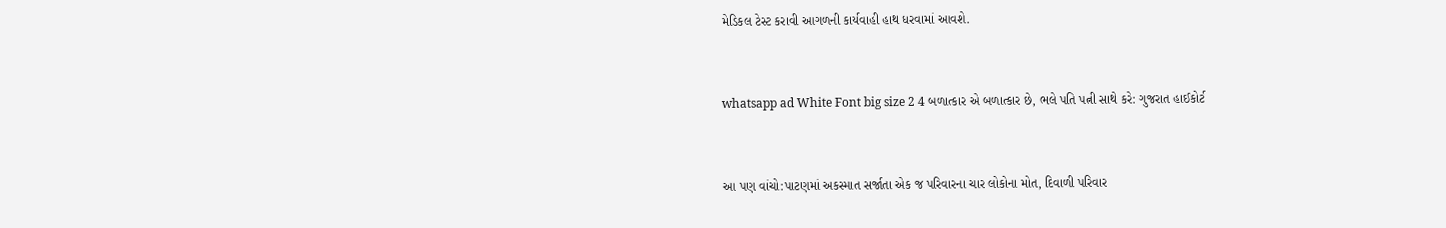મેડિકલ ટેસ્ટ કરાવી આગળની કાર્યવાહી હાથ ધરવામાં આવશે.


whatsapp ad White Font big size 2 4 બળાત્કાર એ બળાત્કાર છે, ભલે પતિ પત્ની સાથે કરે: ગુજરાત હાઈકોર્ટ


આ પણ વાંચો:પાટણમાં અકસ્માત સર્જાતા એક જ પરિવારના ચાર લોકોના મોત, દિવાળી પરિવાર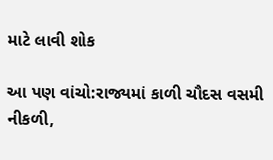માટે લાવી શોક

આ પણ વાંચો:રાજ્યમાં કાળી ચૌદસ વસમી નીકળી,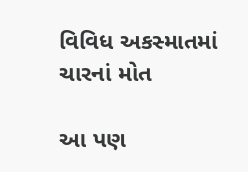વિવિધ અકસ્માતમાં ચારનાં મોત

આ પણ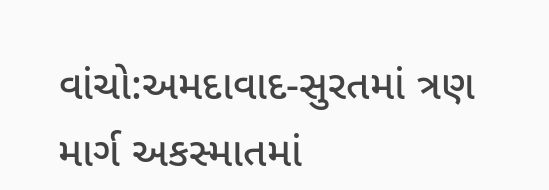વાંચો:અમદાવાદ-સુરતમાં ત્રણ માર્ગ અકસ્માતમાં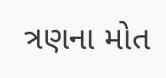ત્રણના મોત